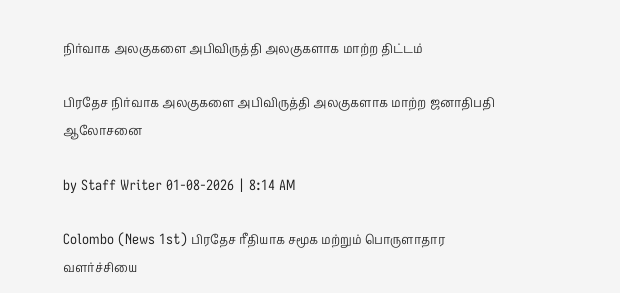நிர்வாக அலகுகளை அபிவிருத்தி அலகுகளாக மாற்ற திட்டம்

பிரதேச நிர்வாக அலகுகளை அபிவிருத்தி அலகுகளாக மாற்ற ஜனாதிபதி ஆலோசனை

by Staff Writer 01-08-2026 | 8:14 AM

Colombo (News 1st) பிரதேச ரீதியாக சமூக மற்றும் பொருளாதார வளர்ச்சியை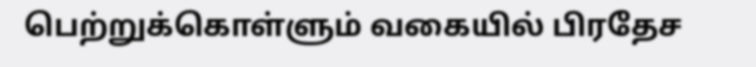பெற்றுக்கொள்ளும் வகையில் பிரதேச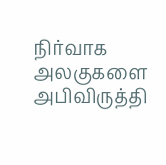நிர்வாக அலகுகளை அபிவிருத்தி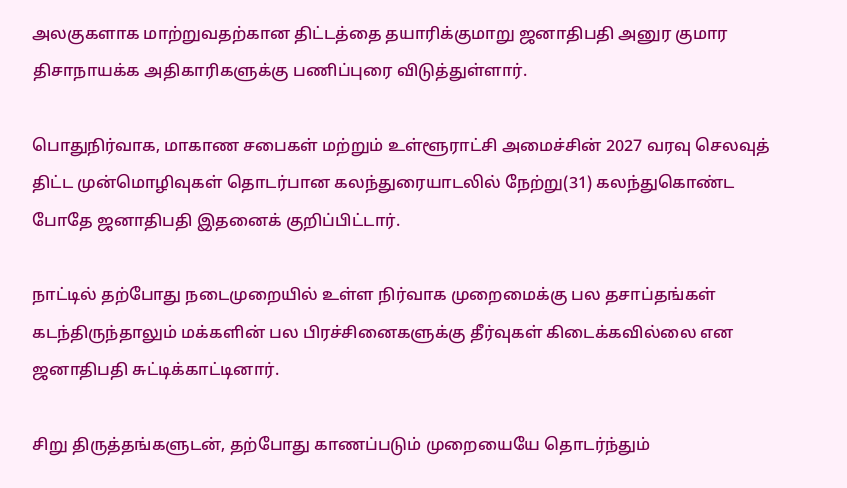அலகுகளாக மாற்றுவதற்கான திட்டத்தை தயாரிக்குமாறு ஜனாதிபதி அனுர குமார திசாநாயக்க அதிகாரிகளுக்கு பணிப்புரை விடுத்துள்ளார்.

பொதுநிர்வாக, மாகாண சபைகள் மற்றும் உள்ளூராட்சி அமைச்சின் 2027 வரவு செலவுத் திட்ட முன்மொழிவுகள் தொடர்பான கலந்துரையாடலில் நேற்று(31) கலந்துகொண்ட போதே ஜனாதிபதி இதனைக் குறிப்பிட்டார்.

நாட்டில் தற்போது நடைமுறையில் உள்ள நிர்வாக முறைமைக்கு பல தசாப்தங்கள் கடந்திருந்தாலும் மக்களின் பல பிரச்சினைகளுக்கு தீர்வுகள் கிடைக்கவில்லை என ஜனாதிபதி சுட்டிக்காட்டினார்.

சிறு திருத்தங்களுடன், தற்போது காணப்படும் முறையையே தொடர்ந்தும்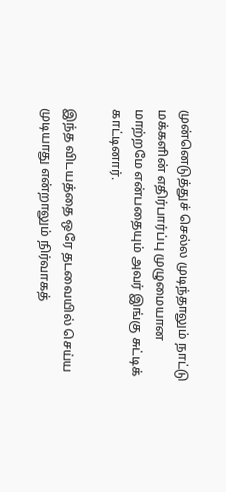முன்னெடுத்துச் செல்ல முடிந்தாலும் நாட்டு மக்களின் எதிர்பார்ப்பு முழுமையான மாற்றமே என்பதையும் அவர் இங்கு சுட்டிக் காட்டினார்.

இந்த விடயத்தை ஒரே தடவையில் செய்ய முடியாது என்றாலும் நிர்வாகத்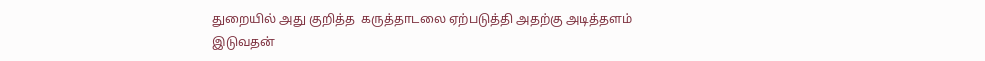துறையில் அது குறித்த  கருத்தாடலை ஏற்படுத்தி அதற்கு அடித்தளம் இடுவதன்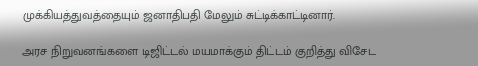முக்கியத்துவத்தையும் ஜனாதிபதி மேலும் சுட்டிக்காட்டினார்.

அரச நிறுவனங்களை டிஜிட்டல் மயமாக்கும் திட்டம் குறித்து விசேட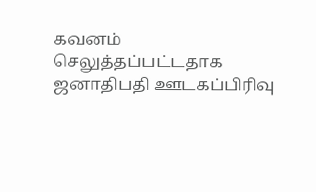கவனம் செலுத்தப்பட்டதாக ஜனாதிபதி ஊடகப்பிரிவு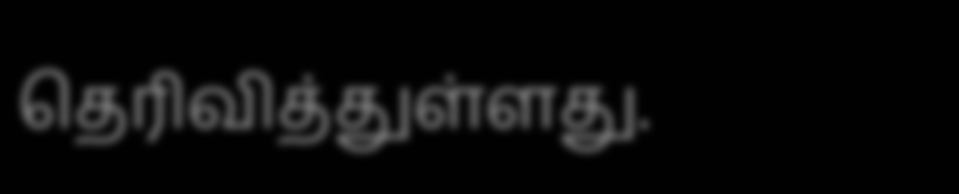தெரிவித்துள்ளது.